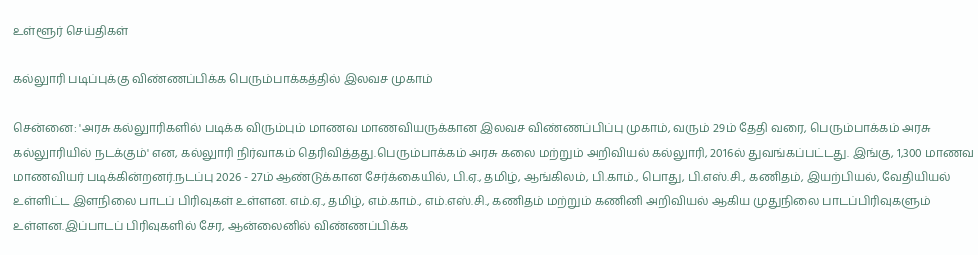உள்ளூர் செய்திகள்

கல்லுாரி படிப்புக்கு விண்ணப்பிக்க பெரும்பாக்கத்தில் இலவச முகாம்

சென்னை: 'அரசு கல்லுாரிகளில் படிக்க விரும்பும் மாணவ மாணவியருக்கான இலவச விண்ணப்பிப்பு முகாம், வரும் 29ம் தேதி வரை, பெரும்பாக்கம் அரசு கல்லுாரியில் நடக்கும்' என, கல்லுாரி நிர்வாகம் தெரிவித்தது.பெரும்பாக்கம் அரசு கலை மற்றும் அறிவியல் கல்லுாரி, 2016ல் துவங்கப்பட்டது. இங்கு, 1,300 மாணவ மாணவியர் படிக்கின்றனர்.நடப்பு 2026 - 27ம் ஆண்டுக்கான சேர்க்கையில், பி.ஏ., தமிழ், ஆங்கிலம், பி.காம்., பொது, பி.எஸ்.சி., கணிதம், இயற்பியல், வேதியியல் உள்ளிட்ட இளநிலை பாடப் பிரிவுகள் உள்ளன. எம்.ஏ., தமிழ், எம்.காம்., எம்.எஸ்.சி., கணிதம் மற்றும் கணினி அறிவியல் ஆகிய முதுநிலை பாடப்பிரிவுகளும் உள்ளன.இப்பாடப் பிரிவுகளில் சேர, ஆன்லைனில் விண்ணப்பிக்க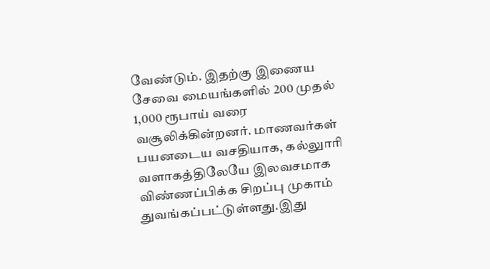வேண்டும். இதற்கு இணைய சேவை மையங்களில் 200 முதல் 1,000 ரூபாய் வரை வசூலிக்கின்றனர். மாணவர்கள் பயனடைய வசதியாக, கல்லுாரி வளாகத்திலேயே இலவசமாக விண்ணப்பிக்க சிறப்பு முகாம் துவங்கப்பட்டுள்ளது.இது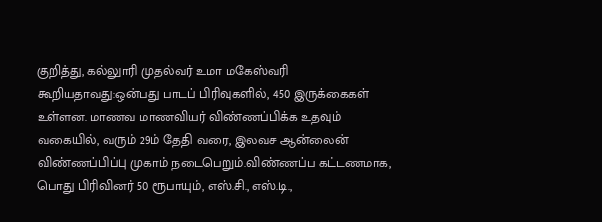குறித்து, கல்லுாரி முதல்வர் உமா மகேஸ்வரி கூறியதாவது:ஒன்பது பாடப் பிரிவுகளில், 450 இருக்கைகள் உள்ளன. மாணவ மாணவியர் விண்ணப்பிக்க உதவும் வகையில், வரும் 29ம் தேதி வரை, இலவச ஆன்லைன் விண்ணப்பிப்பு முகாம் நடைபெறும்.விண்ணப்ப கட்டணமாக, பொது பிரிவினர் 50 ரூபாயும், எஸ்.சி., எஸ்.டி.,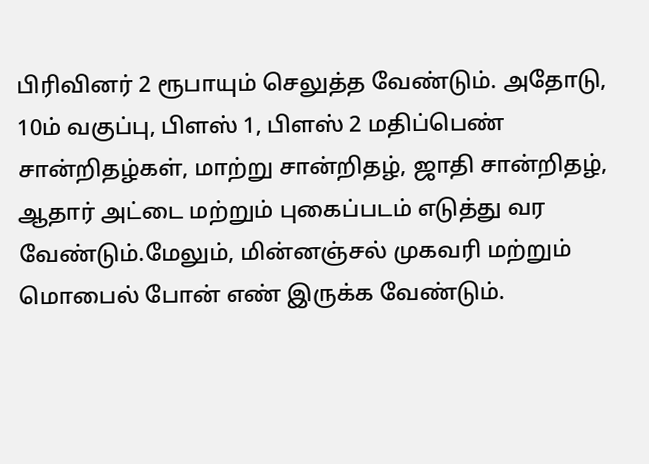பிரிவினர் 2 ரூபாயும் செலுத்த வேண்டும். அதோடு, 10ம் வகுப்பு, பிளஸ் 1, பிளஸ் 2 மதிப்பெண் சான்றிதழ்கள், மாற்று சான்றிதழ், ஜாதி சான்றிதழ், ஆதார் அட்டை மற்றும் புகைப்படம் எடுத்து வர வேண்டும்.மேலும், மின்னஞ்சல் முகவரி மற்றும் மொபைல் போன் எண் இருக்க வேண்டும்.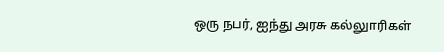ஒரு நபர், ஐந்து அரசு கல்லுாரிகள்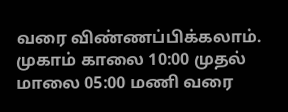வரை விண்ணப்பிக்கலாம். முகாம் காலை 10:00 முதல் மாலை 05:00 மணி வரை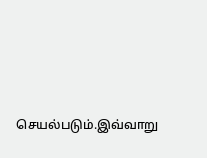செயல்படும்.இவ்வாறு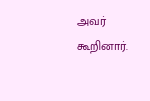அவர் கூறினார்.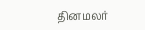தினமலர்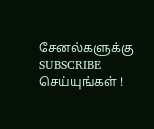சேனல்களுக்கு SUBSCRIBE செய்யுங்கள் !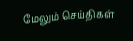மேலும் செய்திகள்